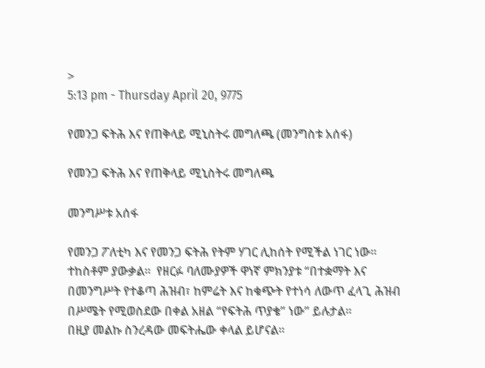>
5:13 pm - Thursday April 20, 9775

የመንጋ ፍትሕ እና የጠቅላይ ሚኒስትሩ መግለጫ (መንግስቱ አሰፋ)

የመንጋ ፍትሕ እና የጠቅላይ ሚኒስትሩ መግለጫ

መንግሥቱ አሰፋ

የመንጋ ፖለቲካ እና የመንጋ ፍትሕ የትም ሃገር ሊከሰት የሚችል ነገር ነው። ተከስቶም ያውቃል።  የዘርፉ ባለሙያዎች ዋነኛ ምክንያቱ “በተቋማት እና በመንግሥት የተቆጣ ሕዝብ፣ ከምሬት እና ከቁጭት የተነሳ ለውጥ ፈላጊ ሕዝብ በሥሜት የሚወስደው በቀል አዘል “የፍትሕ ጥያቄ” ነው” ይሉታል።
በዚያ መልኩ ስንረዳው መፍትሔው ቀላል ይሆናል።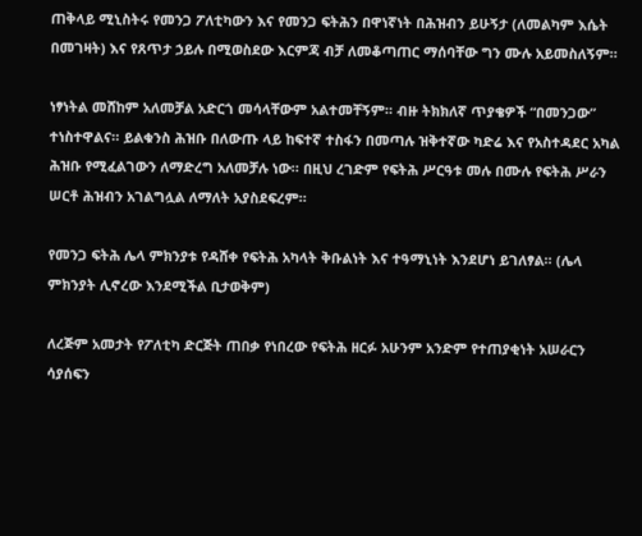ጠቅላይ ሚኒስትሩ የመንጋ ፖለቲካውን እና የመንጋ ፍትሕን በዋነኛነት በሕዝብን ይሁኝታ (ለመልካም እሴት በመገዛት) እና የጸጥታ ኃይሉ በሚወስደው እርምጃ ብቻ ለመቆጣጠር ማሰባቸው ግን ሙሉ አይመስለኝም።

ነፃነትል መሸከም አለመቻል አድርጎ መሳላቸውም አልተመቸኝም። ብዙ ትክክለኛ ጥያቄዎች “በመንጋው” ተነስተዋልና። ይልቁንስ ሕዝቡ በለውጡ ላይ ከፍተኛ ተስፋን በመጣሉ ዝቅተኛው ካድሬ እና የአስተዳደር አካል ሕዝቡ የሚፈልገውን ለማድረግ አለመቻሉ ነው። በዚህ ረገድም የፍትሕ ሥርዓቱ መሉ በሙሉ የፍትሕ ሥራን ሠርቶ ሕዝብን አገልግሏል ለማለት አያስደፍረም።

የመንጋ ፍትሕ ሌላ ምክንያቱ የዳሸቀ የፍትሕ አካላት ቅቡልነት እና ተዓማኒነት እንደሆነ ይገለፃል። (ሌላ ምክንያት ሊኖረው እንደሚችል ቢታወቅም)

ለረጅም አመታት የፖለቲካ ድርጅት ጠበቃ የነበረው የፍትሕ ዘርፉ አሁንም አንድም የተጠያቂነት አሠራርን ሳያሰፍን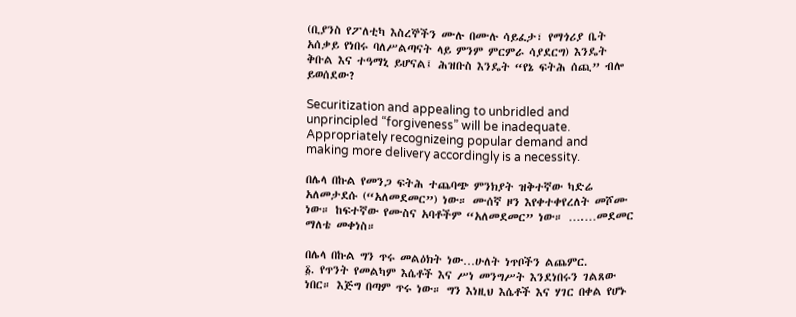(ቢያንስ የፖለቲካ እስረኞችን ሙሉ በሙሉ ሳይፈታ፣ የማጎሪያ ቤት አሰቃይ የነበሩ ባለሥልጣናት ላይ ምንም ምርምራ ሳያደርግ) እንዴት ቅቡል እና ተዓማኒ ይሆናል፤ ሕዝቡስ እንዴት “የኔ ፍትሕ ሰጪ” ብሎ ይወሰደው?

Securitization and appealing to unbridled and unprincipled “forgiveness” will be inadequate. Appropriately recognizeing popular demand and making more delivery accordingly is a necessity.

በሌላ በኩል የመንጋ ፍትሕ ተጨባጭ ምንክያት ዝቅተኛው ካድሬ አለመታደሱ (“አለመደመር”) ነው። ሙሰኛ ዞን እየቀተቀየረለት መሾሙ ነው። ከፍተኛው የሙስና አባቶችም “አለመደመር” ነው። ….…መደመር ማለቴ መቀነስ።

በሌላ በኩል ግን ጥሩ መልዕክት ነው…ሁለት ነጥቦችን ልጨምር.
፩. የጥንት የመልካም እሴቶች እና ሥነ መንግሥት እንደነበሩን ገልጸው ነበር። እጅግ በጣም ጥሩ ነው። ግን እነዚህ እሴቶች እና ሃገር በቀል የሆኑ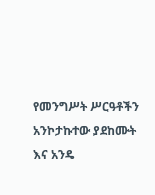የመንግሥት ሥርዓቶችን አንኮታኩተው ያደከሙት እና አንዴ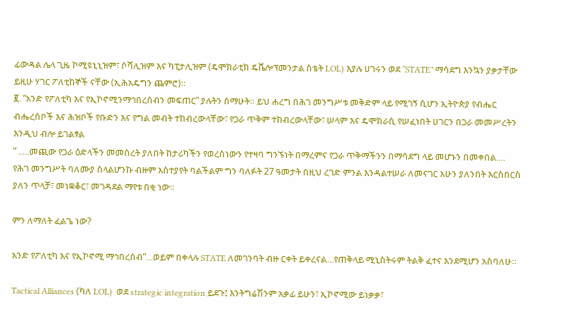ፊውዳል ሌላ ጊዜ ኮሚዩኒኒዝም፣ ሶሻሊዝም እና ካፒታሊዝም (ዴሞክራቲክ ዴቬሎፕመንታል ስቴት LOL) እያሉ ሀገሩን ወደ “STATE” ማሳደግ እንኳን ያቃታቸው ይዚሁ ሃገር ፖለቲከኞች ናቸው (ኢሕአዴግን ጨምሮ)።
፪. “አንድ የፖለቲካ እና የኢኮኖሚንማኅበረሰብን መፍጠር” ያሉትን ሰማሁት። ይህ ሐረግ በሕገ መንግሥቱ መቅድም ላይ የሚገኝ ሲሆን ኢትዮጵያ የብሔር ብሔረሰቦች እና ሕዝቦች የቡድን እና የግል መብት ተከብረውላቸው፣ የጋራ ጥቅም ተከብረውላቸው፣ ሠላም እና ዴሞክራሲ የሠፈነበት ሀገርን በጋራ መመሥረትን እንዲህ ብሎ ይገልፃል
” .….መጪው የጋራ ዕድላችን መመስረት ያለበት ከታሪካችን የወረስነውን የተዛባ ግንኙነት በማረምና የጋራ ጥቅማችንን በማሳደግ ላይ መሆኑን በመቀበል….
የሕገ መንግሥት ባለሙያ ስላልሆንኩ ብዙም አስተያየት ባልችልም ግን ባለፉት 27 ዓመታት በዚህ ረገድ ምንል እንዳልተሠራ ለመናገር አሁን ያለንበት እርስበርስ ያለን ጥላቻ፣ መነቋቆር፣ መገዳደል ማየቱ በቂ ነው።

ምን ለማለት ፈልጌ ነው?

አንድ የፖለቲካ እና የኢኮኖሚ ማኅበረሰብ”…ወይም በቀላሉ STATE ለመገንባት ብዙ ርቀት ይቀረናል…የጠቅላይ ሚኒስትሩም ትልቅ ፈተና እንደሚሆን አስባለሁ።

Tactical Alliances (ካለ LOL)  ወደ strategic integration ይደጉ፤ እንትግሬሽንም አቃፊ ይሁን፣ ኢኮኖሚው ይነቃቃ፣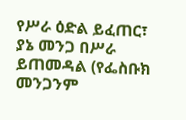የሥራ ዕድል ይፈጠር፣ ያኔ መንጋ በሥራ ይጠመዳል (የፌስቡክ መንጋንም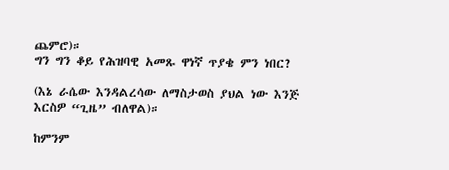ጨምሮ)።
ግን ግን ቆይ የሕዝባዊ አመጹ ዋነኛ ጥያቄ ምን ነበር?

(እኔ ራሴው እንዳልረሳው ለማስታወስ ያህል ነው እንጅ እርስዎ “ጊዜ” ብለዋል)።

ከምንም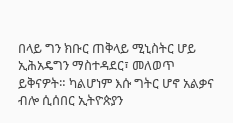በላይ ግን ክቡር ጠቅላይ ሚኒስትር ሆይ  ኢሕአዴግን ማስተዳደር፣ መለወጥ ይቅናዎት። ካልሆነም እሱ ግትር ሆኖ አልቃና ብሎ ሲሰበር ኢትዮጵያን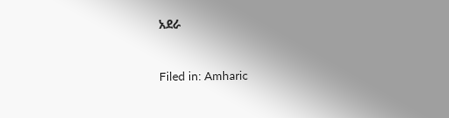አደራ



Filed in: Amharic